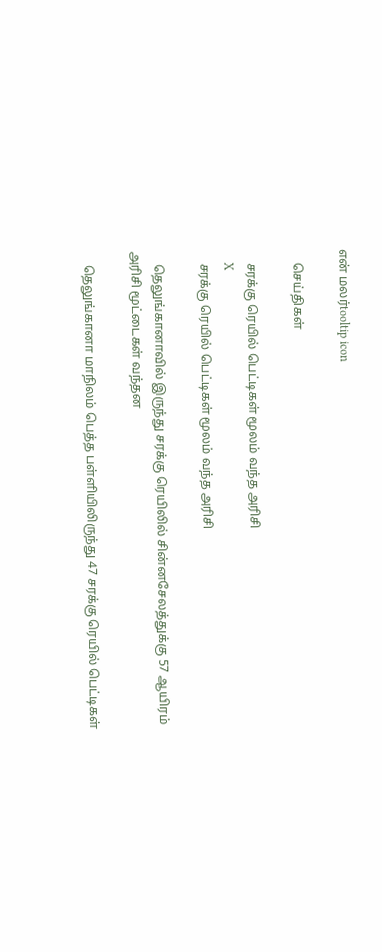என் மலர்tooltip icon

    செய்திகள்

    சரக்கு ரெயில் பெட்டிகள் மூலம் வந்த அரிசி
    X
    சரக்கு ரெயில் பெட்டிகள் மூலம் வந்த அரிசி

    தெலுங்கானாவில் இருந்து சரக்கு ரெயிலில் சின்னசேலத்துக்கு 57 ஆயிரம் அரிசி மூட்டைகள் வந்தன

    தெலுங்கானா மாநிலம் பெத்த பள்ளியிலிருந்து 47 சரக்கு ரெயில் பெட்டிகள்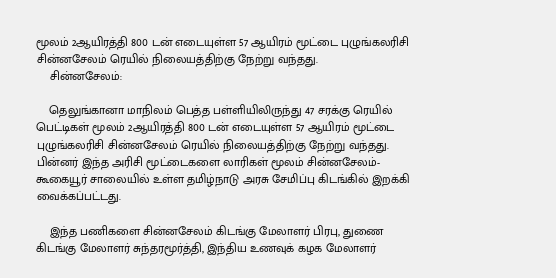மூலம் 2ஆயிரத்தி 800 டன் எடையுள்ள 57 ஆயிரம் மூட்டை புழுங்கலரிசி சின்னசேலம் ரெயில் நிலையத்திற்கு நேற்று வந்தது.
    சின்னசேலம்:

    தெலுங்கானா மாநிலம் பெத்த பள்ளியிலிருந்து 47 சரக்கு ரெயில் பெட்டிகள் மூலம் 2ஆயிரத்தி 800 டன் எடையுள்ள 57 ஆயிரம் மூட்டை புழுங்கலரிசி சின்னசேலம் ரெயில் நிலையத்திற்கு நேற்று வந்தது. பின்னர் இந்த அரிசி மூட்டைகளை லாரிகள் மூலம் சின்னசேலம்-கூகையூர் சாலையில் உள்ள தமிழ்நாடு அரசு சேமிப்பு கிடங்கில் இறக்கி வைக்கப்பட்டது.

    இந்த பணிகளை சின்னசேலம் கிடங்கு மேலாளர் பிரபு, துணை கிடங்கு மேலாளர் சுந்தரமூர்த்தி, இந்திய உணவுக் கழக மேலாளர்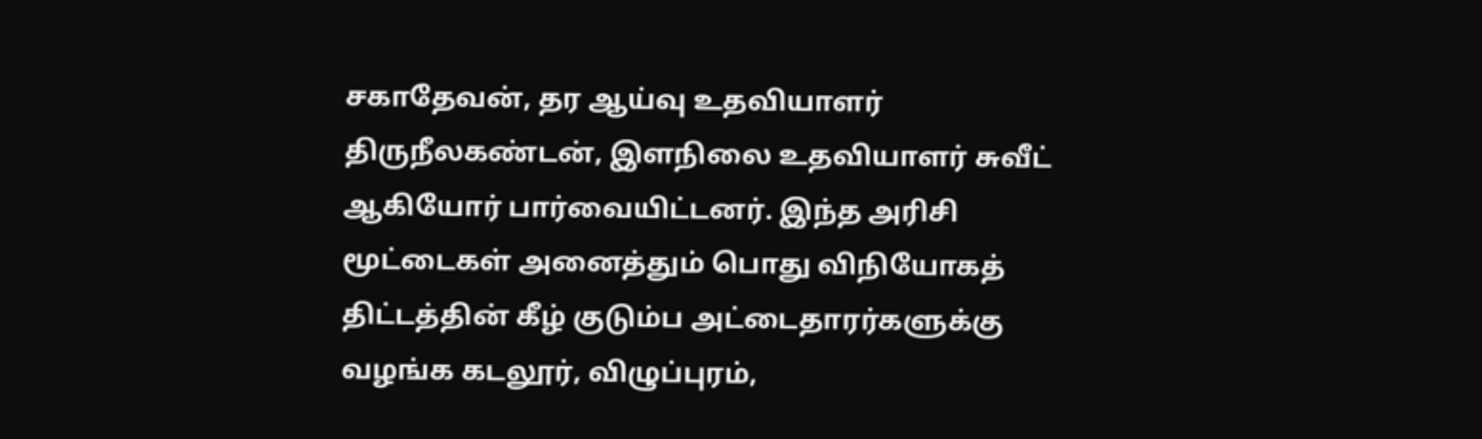சகாதேவன், தர ஆய்வு உதவியாளர் திருநீலகண்டன், இளநிலை உதவியாளர் சுவீட் ஆகியோர் பார்வையிட்டனர். இந்த அரிசி மூட்டைகள் அனைத்தும் பொது விநியோகத் திட்டத்தின் கீழ் குடும்ப அட்டைதாரர்களுக்கு வழங்க கடலூர், விழுப்புரம்,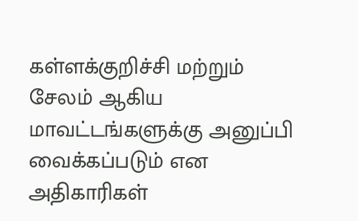கள்ளக்குறிச்சி மற்றும் சேலம் ஆகிய மாவட்டங்களுக்கு அனுப்பி வைக்கப்படும் என அதிகாரிகள்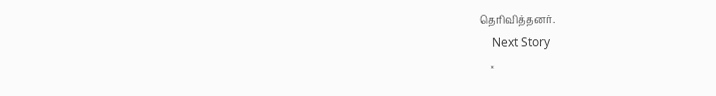தெரிவித்தனர்.
    Next Story
    ×